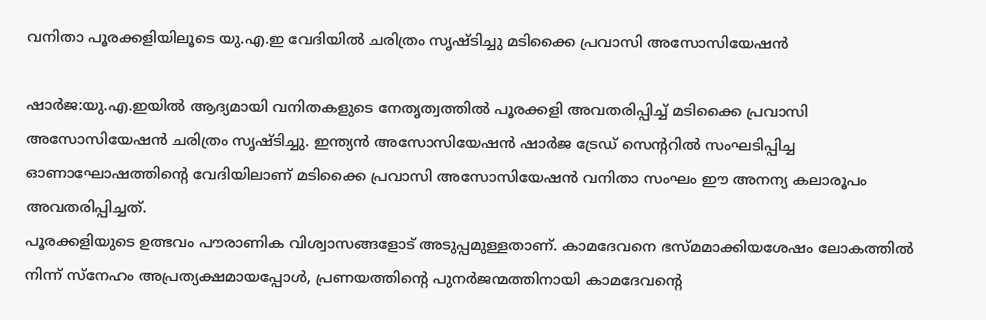വനിതാ പൂരക്കളിയിലൂടെ യു.എ.ഇ വേദിയില്‍ ചരിത്രം സൃഷ്ടിച്ചു മടിക്കൈ പ്രവാസി അസോസിയേഷന്‍

ഷാര്‍ജ:യു.എ.ഇയില്‍ ആദ്യമായി വനിതകളുടെ നേതൃത്വത്തില്‍ പൂരക്കളി അവതരിപ്പിച്ച് മടിക്കൈ പ്രവാസി അസോസിയേഷന്‍ ചരിത്രം സൃഷ്ടിച്ചു. ഇന്ത്യന്‍ അസോസിയേഷന്‍ ഷാര്‍ജ ട്രേഡ് സെന്ററില്‍ സംഘടിപ്പിച്ച ഓണാഘോഷത്തിന്റെ വേദിയിലാണ് മടിക്കൈ പ്രവാസി അസോസിയേഷന്‍ വനിതാ സംഘം ഈ അനന്യ കലാരൂപം അവതരിപ്പിച്ചത്.
പൂരക്കളിയുടെ ഉത്ഭവം പൗരാണിക വിശ്വാസങ്ങളോട് അടുപ്പമുള്ളതാണ്. കാമദേവനെ ഭസ്മമാക്കിയശേഷം ലോകത്തില്‍ നിന്ന് സ്‌നേഹം അപ്രത്യക്ഷമായപ്പോള്‍, പ്രണയത്തിന്റെ പുനര്‍ജന്മത്തിനായി കാമദേവന്റെ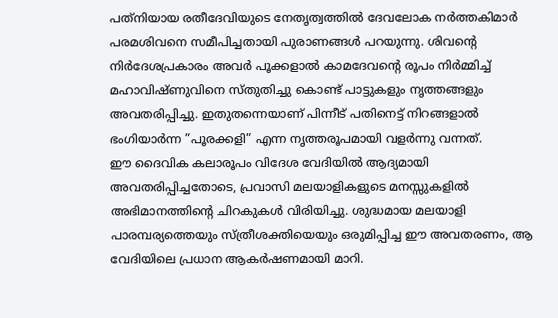പത്‌നിയായ രതീദേവിയുടെ നേതൃത്വത്തില്‍ ദേവലോക നര്‍ത്തകിമാര്‍ പരമശിവനെ സമീപിച്ചതായി പുരാണങ്ങള്‍ പറയുന്നു. ശിവന്റെ നിര്‍ദേശപ്രകാരം അവര്‍ പൂക്കളാല്‍ കാമദേവന്റെ രൂപം നിര്‍മ്മിച്ച് മഹാവിഷ്ണുവിനെ സ്തുതിച്ചു കൊണ്ട് പാട്ടുകളും നൃത്തങ്ങളും അവതരിപ്പിച്ചു. ഇതുതന്നെയാണ് പിന്നീട് പതിനെട്ട് നിറങ്ങളാല്‍ ഭംഗിയാര്‍ന്ന ”പൂരക്കളി” എന്ന നൃത്തരൂപമായി വളര്‍ന്നു വന്നത്.
ഈ ദൈവിക കലാരൂപം വിദേശ വേദിയില്‍ ആദ്യമായി അവതരിപ്പിച്ചതോടെ, പ്രവാസി മലയാളികളുടെ മനസ്സുകളില്‍ അഭിമാനത്തിന്റെ ചിറകുകള്‍ വിരിയിച്ചു. ശുദ്ധമായ മലയാളി പാരമ്പര്യത്തെയും സ്ത്രീശക്തിയെയും ഒരുമിപ്പിച്ച ഈ അവതരണം, ആ വേദിയിലെ പ്രധാന ആകര്‍ഷണമായി മാറി.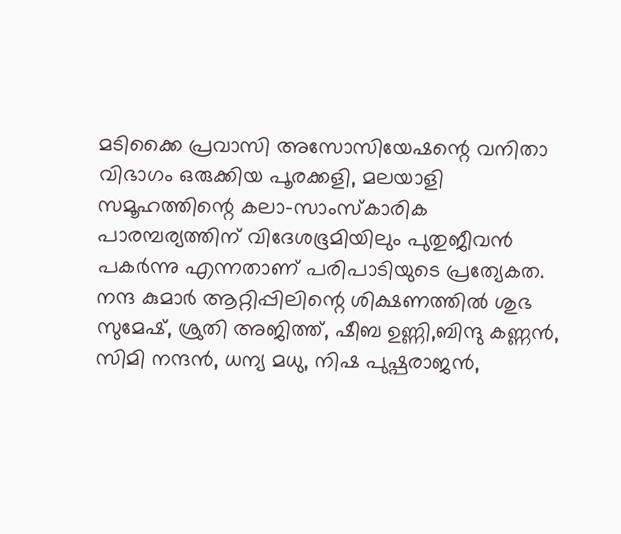മടിക്കൈ പ്രവാസി അസോസിയേഷന്റെ വനിതാ വിഭാഗം ഒരുക്കിയ പൂരക്കളി, മലയാളി സമൂഹത്തിന്റെ കലാ-സാംസ്‌കാരിക പാരമ്പര്യത്തിന് വിദേശഭൂമിയിലും പുതുജീവന്‍ പകര്‍ന്നു എന്നതാണ് പരിപാടിയുടെ പ്രത്യേകത.
നന്ദ കുമാര്‍ ആറ്റിപ്പിലിന്റെ ശിക്ഷണത്തില്‍ ശുഭ സുമേഷ്, ശ്രുതി അജിത്ത്, ഷീബ ഉണ്ണി,ബിന്ദു കണ്ണന്‍, സിമി നന്ദന്‍, ധന്യ മധു, നിഷ പുഷ്പരാജന്‍,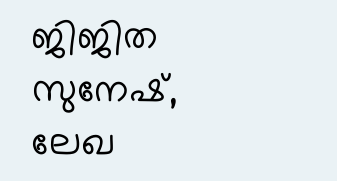ജിജിത സുനേഷ്, ലേഖ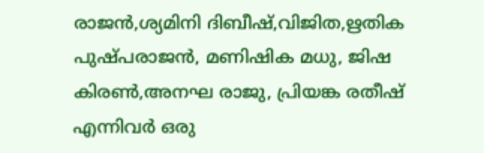രാജന്‍,ശ്യമിനി ദിബീഷ്,വിജിത,ഋതിക പുഷ്പരാജന്‍, മണിഷിക മധു, ജിഷ കിരണ്‍,അനഘ രാജു, പ്രിയങ്ക രതീഷ് എന്നിവര്‍ ഒരു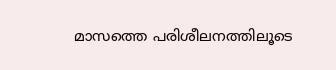മാസത്തെ പരിശീലനത്തിലൂടെ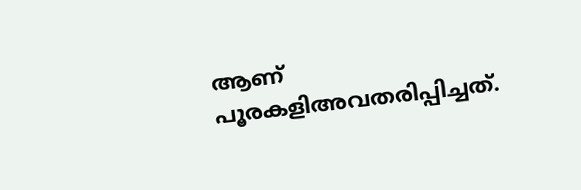ആണ് പൂരകളിഅവതരിപ്പിച്ചത്.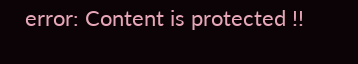error: Content is protected !!